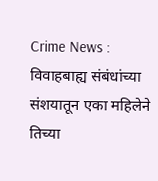Crime News : विवाहबाह्य संबंधांच्या संशयातून एका महिलेने तिच्या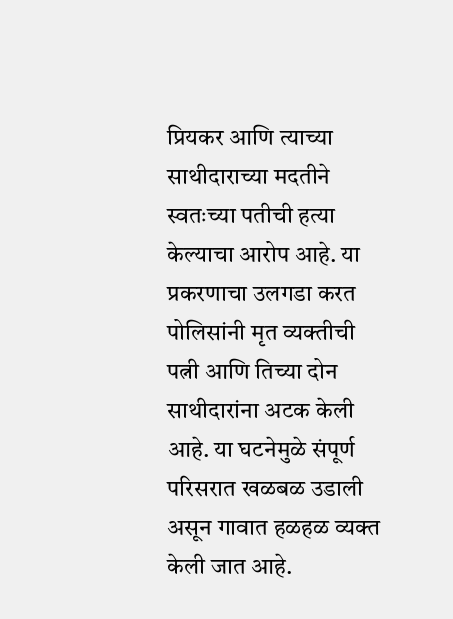प्रियकर आणि त्याच्या साथीदाराच्या मदतीने स्वतःच्या पतीची हत्या केल्याचा आरोप आहे. या प्रकरणाचा उलगडा करत पोलिसांनी मृत व्यक्तीची पत्नी आणि तिच्या दोन साथीदारांना अटक केली आहे. या घटनेमुळे संपूर्ण परिसरात खळबळ उडाली असून गावात हळहळ व्यक्त केली जात आहे.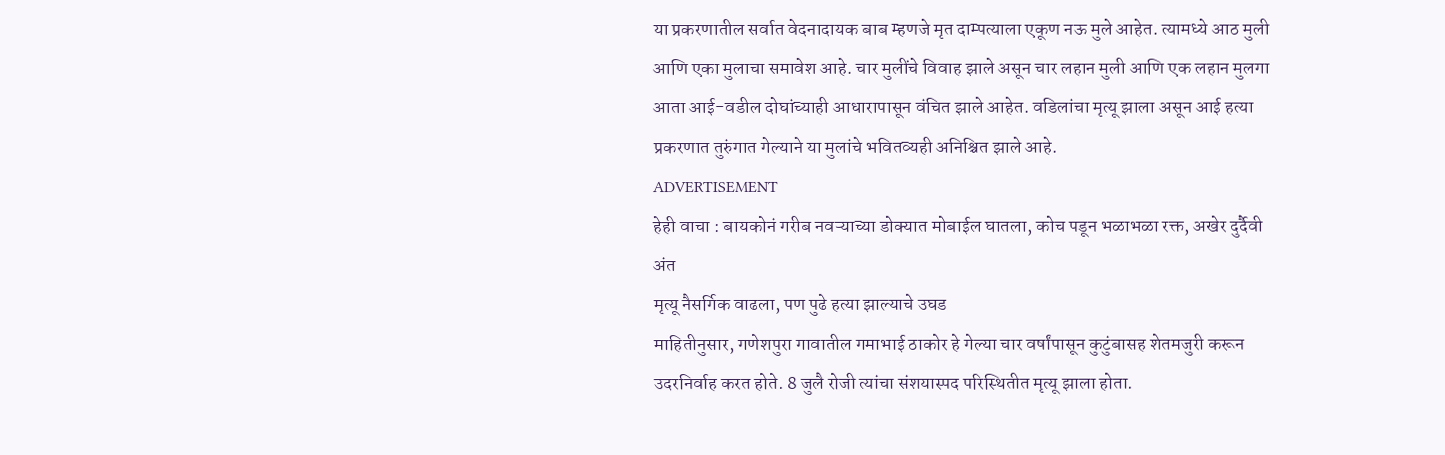या प्रकरणातील सर्वात वेदनादायक बाब म्हणजे मृत दाम्पत्याला एकूण नऊ मुले आहेत. त्यामध्ये आठ मुली आणि एका मुलाचा समावेश आहे. चार मुलींचे विवाह झाले असून चार लहान मुली आणि एक लहान मुलगा आता आई-वडील दोघांच्याही आधारापासून वंचित झाले आहेत. वडिलांचा मृत्यू झाला असून आई हत्या प्रकरणात तुरुंगात गेल्याने या मुलांचे भवितव्यही अनिश्चित झाले आहे.
ADVERTISEMENT
हेही वाचा : बायकोनं गरीब नवऱ्याच्या डोक्यात मोबाईल घातला, कोच पडून भळाभळा रक्त, अखेर दुर्दैवी अंत
मृत्यू नैसर्गिक वाढला, पण पुढे हत्या झाल्याचे उघड
माहितीनुसार, गणेशपुरा गावातील गमाभाई ठाकोर हे गेल्या चार वर्षांपासून कुटुंबासह शेतमजुरी करून उदरनिर्वाह करत होते. 8 जुलै रोजी त्यांचा संशयास्पद परिस्थितीत मृत्यू झाला होता.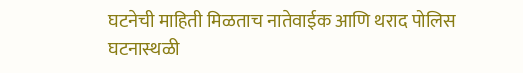घटनेची माहिती मिळताच नातेवाईक आणि थराद पोलिस घटनास्थळी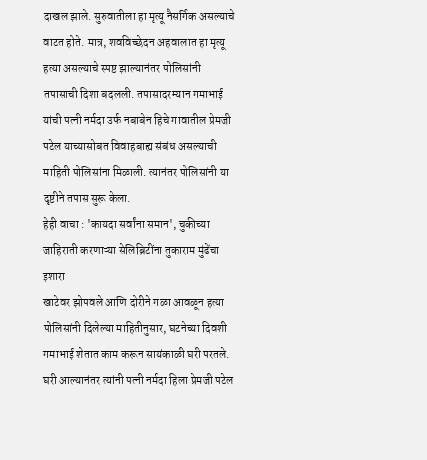दाखल झाले. सुरुवातीला हा मृत्यू नैसर्गिक असल्याचे वाटत होते. मात्र, शवविच्छेदन अहवालात हा मृत्यू हत्या असल्याचे स्पष्ट झाल्यानंतर पोलिसांनी तपासाची दिशा बदलली. तपासादरम्यान गमाभाई यांची पत्नी नर्मदा उर्फ नबाबेन हिचे गावातील प्रेमजी पटेल याच्यासोबत विवाहबाह्य संबंध असल्याची माहिती पोलिसांना मिळाली. त्यानंतर पोलिसांनी या दृष्टीने तपास सुरू केला.
हेही वाचा : 'कायदा सर्वांना समान', चुकीच्या जाहिराती करणाऱ्या सेलिब्रिटींना तुकाराम मुंढेंचा इशारा
खाटेवर झोपवले आणि दोरीने गळा आवळून हत्या
पोलिसांनी दिलेल्या माहितीनुसार, घटनेच्या दिवशी गमाभाई शेतात काम करून सायंकाळी घरी परतले. घरी आल्यानंतर त्यांनी पत्नी नर्मदा हिला प्रेमजी पटेल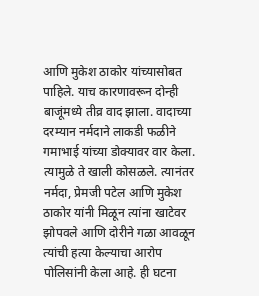आणि मुकेश ठाकोर यांच्यासोबत पाहिले. याच कारणावरून दोन्ही बाजूंमध्ये तीव्र वाद झाला. वादाच्या दरम्यान नर्मदाने लाकडी फळीने गमाभाई यांच्या डोक्यावर वार केला. त्यामुळे ते खाली कोसळले. त्यानंतर नर्मदा, प्रेमजी पटेल आणि मुकेश ठाकोर यांनी मिळून त्यांना खाटेवर झोपवले आणि दोरीने गळा आवळून त्यांची हत्या केल्याचा आरोप पोलिसांनी केला आहे. ही घटना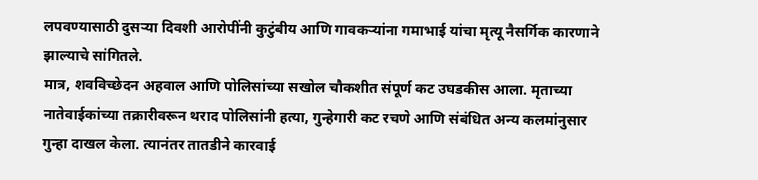लपवण्यासाठी दुसऱ्या दिवशी आरोपींनी कुटुंबीय आणि गावकऱ्यांना गमाभाई यांचा मृत्यू नैसर्गिक कारणाने झाल्याचे सांगितले.
मात्र, शवविच्छेदन अहवाल आणि पोलिसांच्या सखोल चौकशीत संपूर्ण कट उघडकीस आला. मृताच्या नातेवाईकांच्या तक्रारीवरून थराद पोलिसांनी हत्या, गुन्हेगारी कट रचणे आणि संबंधित अन्य कलमांनुसार गुन्हा दाखल केला. त्यानंतर तातडीने कारवाई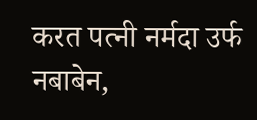करत पत्नी नर्मदा उर्फ नबाबेन,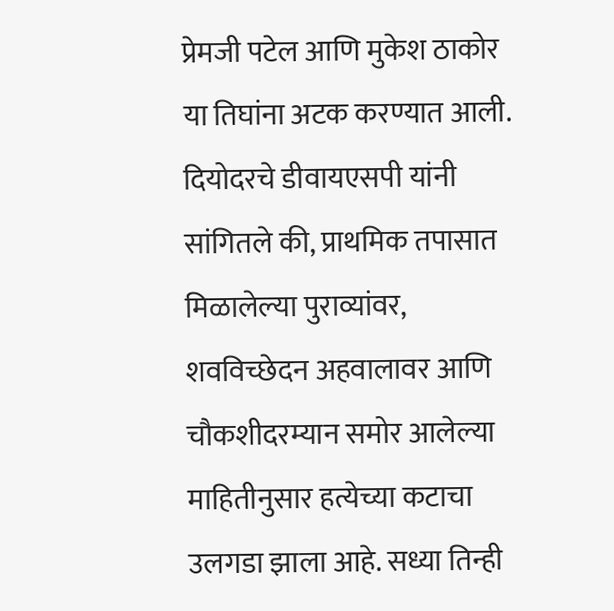प्रेमजी पटेल आणि मुकेश ठाकोर या तिघांना अटक करण्यात आली. दियोदरचे डीवायएसपी यांनी सांगितले की, प्राथमिक तपासात मिळालेल्या पुराव्यांवर, शवविच्छेदन अहवालावर आणि चौकशीदरम्यान समोर आलेल्या माहितीनुसार हत्येच्या कटाचा उलगडा झाला आहे. सध्या तिन्ही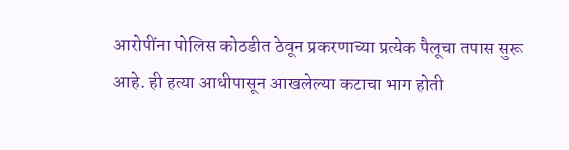आरोपींना पोलिस कोठडीत ठेवून प्रकरणाच्या प्रत्येक पैलूचा तपास सुरू आहे. ही हत्या आधीपासून आखलेल्या कटाचा भाग होती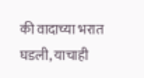की वादाच्या भरात घडली, याचाही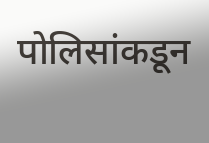पोलिसांकडून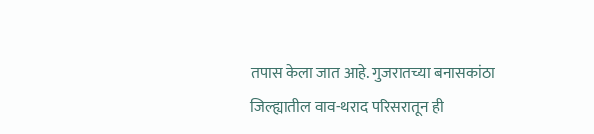तपास केला जात आहे. गुजरातच्या बनासकांठा जिल्ह्यातील वाव-थराद परिसरातून ही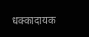धक्कादायक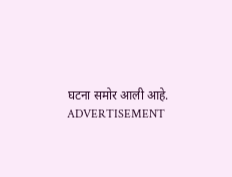घटना समोर आली आहे.
ADVERTISEMENT